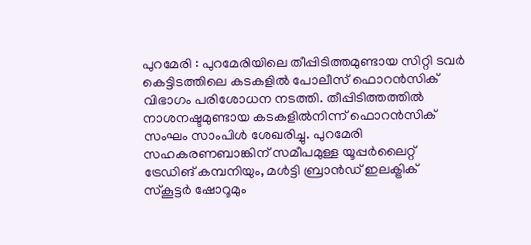പുറമേരി : പുറമേരിയിലെ തീപ്പിടിത്തമുണ്ടായ സിറ്റി ടവർ കെട്ടിടത്തിലെ കടകളിൽ പോലീസ് ഫൊറൻസിക് വിഭാഗം പരിശോധന നടത്തി. തീപ്പിടിത്തത്തിൽ നാശനഷ്ടമുണ്ടായ കടകളിൽനിന്ന് ഫൊറൻസിക് സംഘം സാംപിൾ ശേഖരിച്ചു. പുറമേരി സഹകരണബാങ്കിന് സമീപമുള്ള യൂപ്പർലൈറ്റ് ട്രേഡിങ് കമ്പനിയും, മൾട്ടി ബ്രാൻഡ് ഇലക്ട്രിക് സ്കൂട്ടർ ഷോറൂമും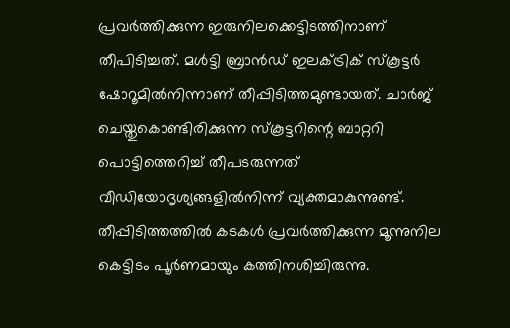പ്രവർത്തിക്കുന്ന ഇരുനിലക്കെട്ടിടത്തിനാണ് തീപിടിച്ചത്. മൾട്ടി ബ്രാൻഡ് ഇലക്ട്രിക് സ്കൂട്ടർ ഷോറൂമിൽനിന്നാണ് തീപ്പിടിത്തമുണ്ടായത്. ചാർജ് ചെയ്തുകൊണ്ടിരിക്കുന്ന സ്കൂട്ടറിന്റെ ബാറ്ററി പൊട്ടിത്തെറിച്ച് തീപടരുന്നത് വീഡിയോദൃശ്യങ്ങളിൽനിന്ന് വ്യക്തമാകുന്നുണ്ട്. തീപ്പിടിത്തത്തിൽ കടകൾ പ്രവർത്തിക്കുന്ന മൂന്നുനില കെട്ടിടം പൂർണമായും കത്തിനശിച്ചിരുന്നു.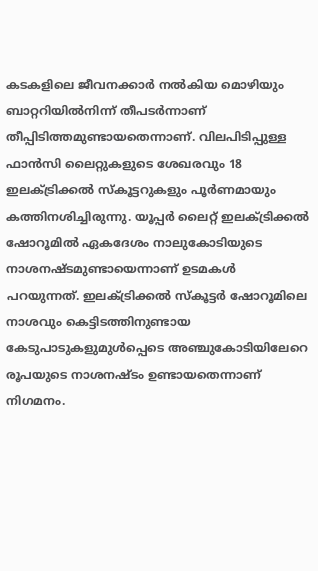കടകളിലെ ജീവനക്കാർ നൽകിയ മൊഴിയും ബാറ്ററിയിൽനിന്ന് തീപടർന്നാണ് തീപ്പിടിത്തമുണ്ടായതെന്നാണ്. വിലപിടിപ്പുള്ള ഫാൻസി ലൈറ്റുകളുടെ ശേഖരവും 18 ഇലക്ട്രിക്കൽ സ്കൂട്ടറുകളും പൂർണമായും കത്തിനശിച്ചിരുന്നു. യൂപ്പർ ലൈറ്റ് ഇലക്ട്രിക്കൽ ഷോറൂമിൽ ഏകദേശം നാലുകോടിയുടെ നാശനഷ്ടമുണ്ടായെന്നാണ് ഉടമകൾ പറയുന്നത്. ഇലക്ട്രിക്കൽ സ്കൂട്ടർ ഷോറൂമിലെ നാശവും കെട്ടിടത്തിനുണ്ടായ കേടുപാടുകളുമുൾപ്പെടെ അഞ്ചുകോടിയിലേറെ രൂപയുടെ നാശനഷ്ടം ഉണ്ടായതെന്നാണ് നിഗമനം.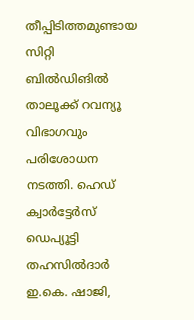തീപ്പിടിത്തമുണ്ടായ സിറ്റി ബിൽഡിങിൽ താലൂക്ക് റവന്യൂ വിഭാഗവും പരിശോധന നടത്തി. ഹെഡ് ക്വാർട്ടേർസ് ഡെപ്യൂട്ടി തഹസിൽദാർ ഇ.കെ. ഷാജി,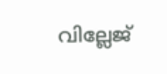വില്ലേജ്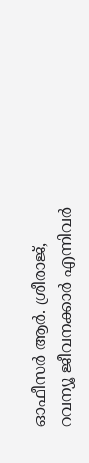ഓഫീസർ ആർ. ശ്രീരാജ്, റവന്യൂ ജീവനക്കാർ എന്നിവർ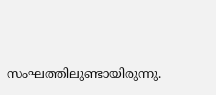സംഘത്തിലുണ്ടായിരുന്നു.